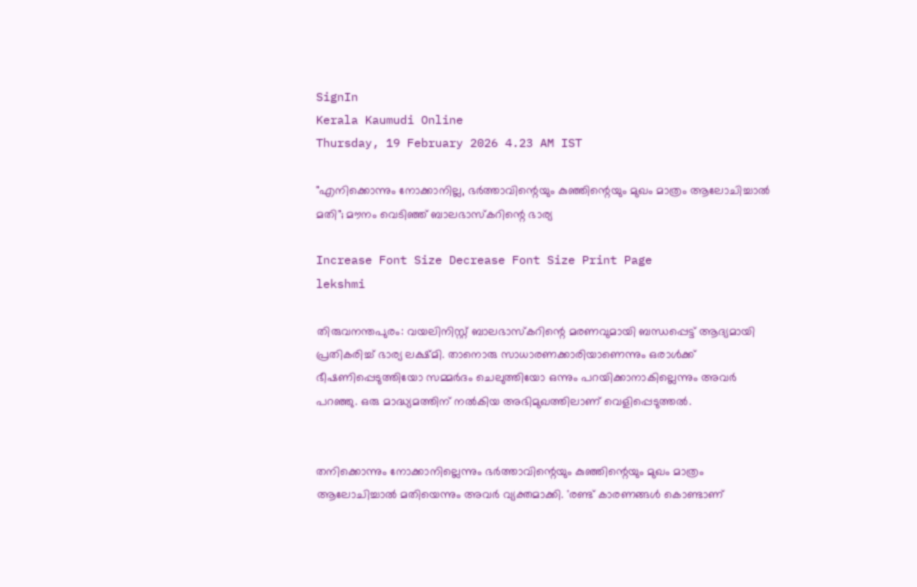SignIn
Kerala Kaumudi Online
Thursday, 19 February 2026 4.23 AM IST

"എനിക്കൊന്നും നോക്കാനില്ല, ഭർത്താവിന്റെയും കുഞ്ഞിന്റെയും മുഖം മാത്രം ആലോചിച്ചാൽ മതി"; മൗനം വെടിഞ്ഞ് ബാലഭാസ്കറിന്റെ ഭാര്യ

Increase Font Size Decrease Font Size Print Page
lekshmi

തിരുവനന്തപുരം: വയലിനിസ്റ്റ് ബാലഭാസ്‌കറിന്റെ മരണവുമായി ബന്ധപ്പെട്ട് ആദ്യമായി പ്രതികരിച്ച് ഭാര്യ ലക്ഷ്മി. താനൊരു സാധാരണക്കാരിയാണെന്നും ഒരാൾക്ക് ഭീഷണിപ്പെടുത്തിയോ സമ്മർദം ചെലുത്തിയോ ഒന്നും പറയിക്കാനാകില്ലെന്നും അവർ പറഞ്ഞു. ഒരു മാദ്ധ്യമത്തിന് നൽകിയ അഭിമുഖത്തിലാണ് വെളിപ്പെടുത്തൽ.


തനിക്കൊന്നും നോക്കാനില്ലെന്നും ഭർത്താവിന്റെയും കുഞ്ഞിന്റെയും മുഖം മാത്രം ആലോചിച്ചാൽ മതിയെന്നും അവർ വ്യക്തമാക്കി. 'രണ്ട് കാരണങ്ങൾ കൊണ്ടാണ്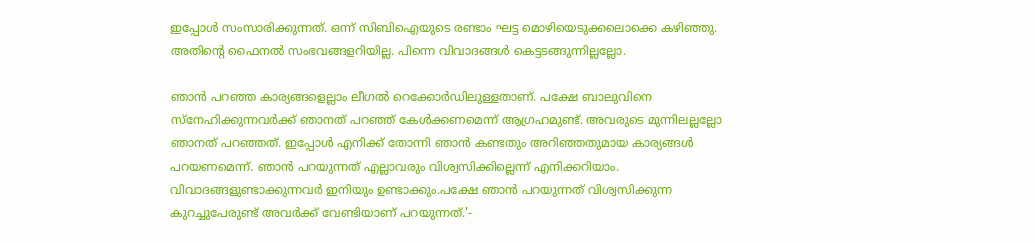ഇപ്പോൾ സംസാരിക്കുന്നത്. ഒന്ന് സിബിഐയുടെ രണ്ടാം ഘട്ട മൊഴിയെടുക്കലൊക്കെ കഴിഞ്ഞു. അതിന്റെ ഫൈനൽ സംഭവങ്ങളറിയില്ല. പിന്നെ വിവാദങ്ങൾ കെട്ടടങ്ങുന്നില്ലല്ലോ.

ഞാൻ പറഞ്ഞ കാര്യങ്ങളെല്ലാം ലീഗൽ റെക്കോർഡിലുള്ളതാണ്. പക്ഷേ ബാലുവിനെ സ്‌നേഹിക്കുന്നവർക്ക് ഞാനത് പറഞ്ഞ് കേൾക്കണമെന്ന് ആഗ്രഹമുണ്ട്. അവരുടെ മുന്നിലല്ലല്ലോ ഞാനത് പറഞ്ഞത്. ഇപ്പോൾ എനിക്ക് തോന്നി ഞാൻ കണ്ടതും അറിഞ്ഞതുമായ കാര്യങ്ങൾ പറയണമെന്ന്. ഞാൻ പറയുന്നത് എല്ലാവരും വിശ്വസിക്കില്ലെന്ന് എനിക്കറിയാം. വിവാദങ്ങളുണ്ടാക്കുന്നവർ ഇനിയും ഉണ്ടാക്കും.പക്ഷേ ഞാൻ പറയുന്നത് വിശ്വസിക്കുന്ന കുറച്ചുപേരുണ്ട് അവർക്ക് വേണ്ടിയാണ് പറയുന്നത്.'-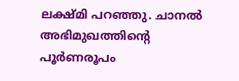ലക്ഷ്മി പറഞ്ഞു. ചാനൽ അഭിമുഖത്തിന്റെ പൂർണരൂപം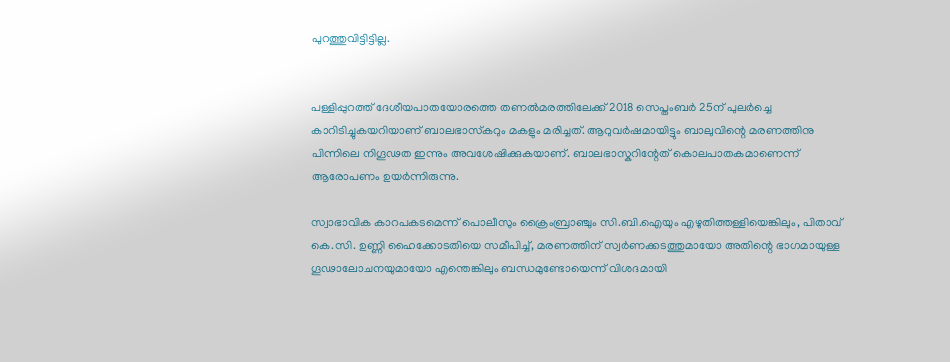പുറത്തുവിട്ടിട്ടില്ല.


പള്ളിപ്പുറത്ത് ദേശീയപാതയോരത്തെ തണൽമരത്തിലേക്ക് 2018 സെപ്തംബർ 25ന് പുലർച്ചെ കാറിടിച്ചുകയറിയാണ് ബാലഭാസ്‌കറും മകളും മരിച്ചത്. ആറുവർഷമായിട്ടും ബാലുവിന്റെ മരണത്തിനു പിന്നിലെ നിഗൂഢത ഇന്നും അവശേഷിക്കുകയാണ്. ബാലഭാസ്കറിന്റേത് കൊലപാതകമാണെന്ന് ആരോപണം ഉയർന്നിരുന്നു.

സ്വാഭാവിക കാറപകടമെന്ന് പൊലീസും ക്രൈംബ്രാഞ്ചും സി.ബി.ഐയും എഴുതിത്തള്ളിയെങ്കിലും, പിതാവ് കെ.സി. ഉണ്ണി ഹൈക്കോടതിയെ സമീപിച്ച്, മരണത്തിന് സ്വർണക്കടത്തുമായോ അതിന്റെ ഭാഗമായുള്ള ഗൂഢാലോചനയുമായോ എന്തെങ്കിലും ബന്ധമുണ്ടോയെന്ന് വിശദമായി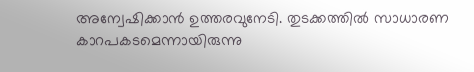അന്വേഷിക്കാൻ ഉത്തരവുനേടി. തുടക്കത്തിൽ സാധാരണ കാറപകടമെന്നായിരുന്നു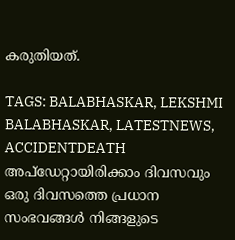കരുതിയത്.

TAGS: BALABHASKAR, LEKSHMI BALABHASKAR, LATESTNEWS, ACCIDENTDEATH
അപ്ഡേറ്റായിരിക്കാം ദിവസവും
ഒരു ദിവസത്തെ പ്രധാന സംഭവങ്ങൾ നിങ്ങളുടെ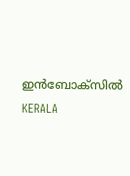ഇൻബോക്സിൽ
KERALA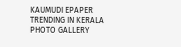KAUMUDI EPAPER
TRENDING IN KERALA
PHOTO GALLERY